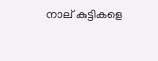നാല് കുട്ടികളെ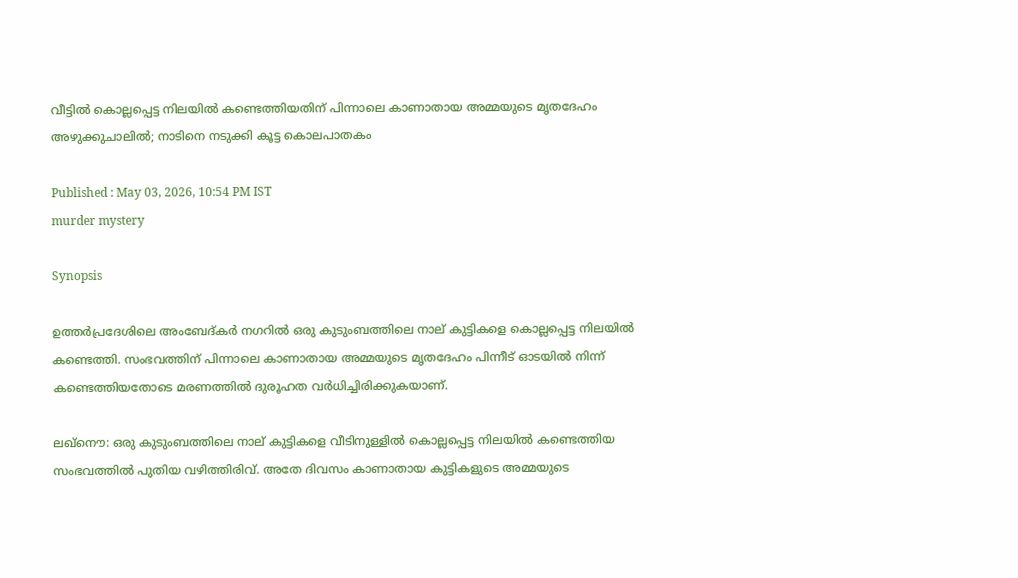വീട്ടിൽ കൊല്ലപ്പെട്ട നിലയിൽ കണ്ടെത്തിയതിന് പിന്നാലെ കാണാതായ അമ്മയുടെ മൃതദേഹം അഴുക്കുചാലിൽ; നാടിനെ നടുക്കി കൂട്ട കൊലപാതകം

Published : May 03, 2026, 10:54 PM IST
murder mystery

Synopsis

ഉത്തർപ്രദേശിലെ അംബേദ്കർ നഗറിൽ ഒരു കുടുംബത്തിലെ നാല് കുട്ടികളെ കൊല്ലപ്പെട്ട നിലയിൽ കണ്ടെത്തി. സംഭവത്തിന് പിന്നാലെ കാണാതായ അമ്മയുടെ മൃതദേഹം പിന്നീട് ഓടയിൽ നിന്ന് കണ്ടെത്തിയതോടെ മരണത്തിൽ ദുരൂഹത വർധിച്ചിരിക്കുകയാണ്.

ലഖ്നൌ: ഒരു കുടുംബത്തിലെ നാല് കുട്ടികളെ വീടിനുള്ളിൽ കൊല്ലപ്പെട്ട നിലയിൽ കണ്ടെത്തിയ സംഭവത്തിൽ പുതിയ വഴിത്തിരിവ്. അതേ ദിവസം കാണാതായ കുട്ടികളുടെ അമ്മയുടെ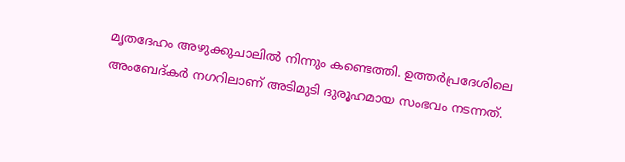മൃതദേഹം അഴുക്കുചാലിൽ നിന്നും കണ്ടെത്തി. ഉത്തർപ്രദേശിലെ അംബേദ്കർ നഗറിലാണ് അടിമുടി ദുരൂഹമായ സംഭവം നടന്നത്.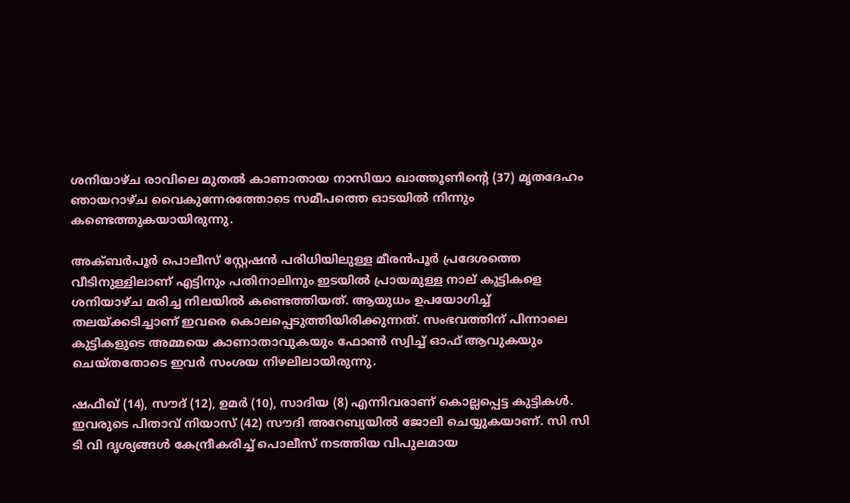ശനിയാഴ്ച രാവിലെ മുതൽ കാണാതായ നാസിയാ ഖാത്തൂണിന്റെ (37) മൃതദേഹം ഞായറാഴ്ച വൈകുന്നേരത്തോടെ സമീപത്തെ ഓടയിൽ നിന്നും കണ്ടെത്തുകയായിരുന്നു.

അക്ബർപൂർ പൊലീസ് സ്റ്റേഷൻ പരിധിയിലുള്ള മീരൻപൂർ പ്രദേശത്തെ വീടിനുള്ളിലാണ് എട്ടിനും പതിനാലിനും ഇടയിൽ പ്രായമുള്ള നാല് കുട്ടികളെ ശനിയാഴ്ച മരിച്ച നിലയിൽ കണ്ടെത്തിയത്. ആയുധം ഉപയോഗിച്ച് തലയ്ക്കടിച്ചാണ് ഇവരെ കൊലപ്പെടുത്തിയിരിക്കുന്നത്. സംഭവത്തിന് പിന്നാലെ കുട്ടികളുടെ അമ്മയെ കാണാതാവുകയും ഫോൺ സ്വിച്ച് ഓഫ് ആവുകയും ചെയ്തതോടെ ഇവർ സംശയ നിഴലിലായിരുന്നു.

ഷഫീഖ് (14), സൗദ് (12), ഉമർ (10), സാദിയ (8) എന്നിവരാണ് കൊല്ലപ്പെട്ട കുട്ടികൾ. ഇവരുടെ പിതാവ് നിയാസ് (42) സൗദി അറേബ്യയിൽ ജോലി ചെയ്യുകയാണ്. സി സി ടി വി ദൃശ്യങ്ങൾ കേന്ദ്രീകരിച്ച് പൊലീസ് നടത്തിയ വിപുലമായ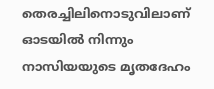തെരച്ചിലിനൊടുവിലാണ് ഓടയിൽ നിന്നും നാസിയയുടെ മൃതദേഹം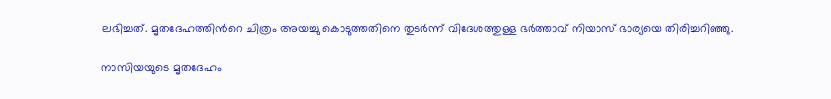ലഭിച്ചത്. മൃതദേഹത്തിന്‍റെ ചിത്രം അയച്ചു കൊടുത്തതിനെ തുടർന്ന് വിദേശത്തുള്ള ഭർത്താവ് നിയാസ് ഭാര്യയെ തിരിച്ചറിഞ്ഞു.

നാസിയയുടെ മൃതദേഹം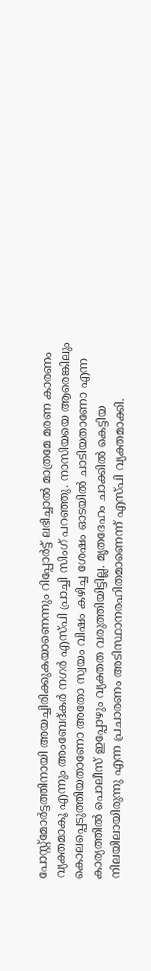പോസ്റ്റ്‌മോർട്ടത്തിനായി അയച്ചിരിക്കുകയാണെന്നും റിപ്പോർട്ട് ലഭിച്ചാൽ മാത്രമേ മരണ കാരണം വ്യക്തമാകൂ എന്നും അംബേദ്കർ നഗർ എസ്പി പ്രാച്ചി സിംഗ് പറഞ്ഞു. നാസിയയെ ആരെങ്കിലും കൊലപ്പെടുത്തിയതാണോ അതോ സ്വയം വിഷം കഴിച്ച ശേഷം ഓടയിൽ ചാടിയതാണോ എന്ന കാര്യത്തിൽ പൊലീസ് ഇപ്പോഴും വ്യക്തത വരുത്തിയിട്ടില്ല. മൃതദേഹം ചാക്കിൽ കെട്ടിയ നിലയിലായിരുന്നു എന്ന പ്രചാരണം അടിസ്ഥാനരഹിതമാണെന്ന് എസ്പി വ്യക്തമാക്കി.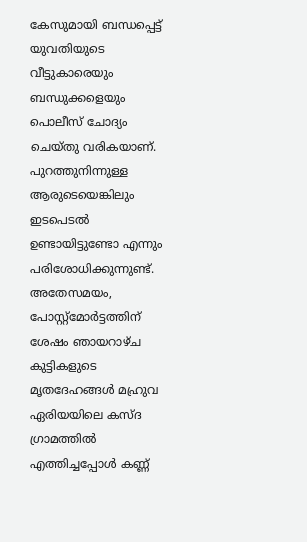കേസുമായി ബന്ധപ്പെട്ട് യുവതിയുടെ വീട്ടുകാരെയും ബന്ധുക്കളെയും പൊലീസ് ചോദ്യം ചെയ്തു വരികയാണ്. പുറത്തുനിന്നുള്ള ആരുടെയെങ്കിലും ഇടപെടൽ ഉണ്ടായിട്ടുണ്ടോ എന്നും പരിശോധിക്കുന്നുണ്ട്. അതേസമയം, പോസ്റ്റ്‌മോർട്ടത്തിന് ശേഷം ഞായറാഴ്ച കുട്ടികളുടെ മൃതദേഹങ്ങൾ മഹ്രുവ ഏരിയയിലെ കസ്ദ ഗ്രാമത്തിൽ എത്തിച്ചപ്പോൾ കണ്ണ്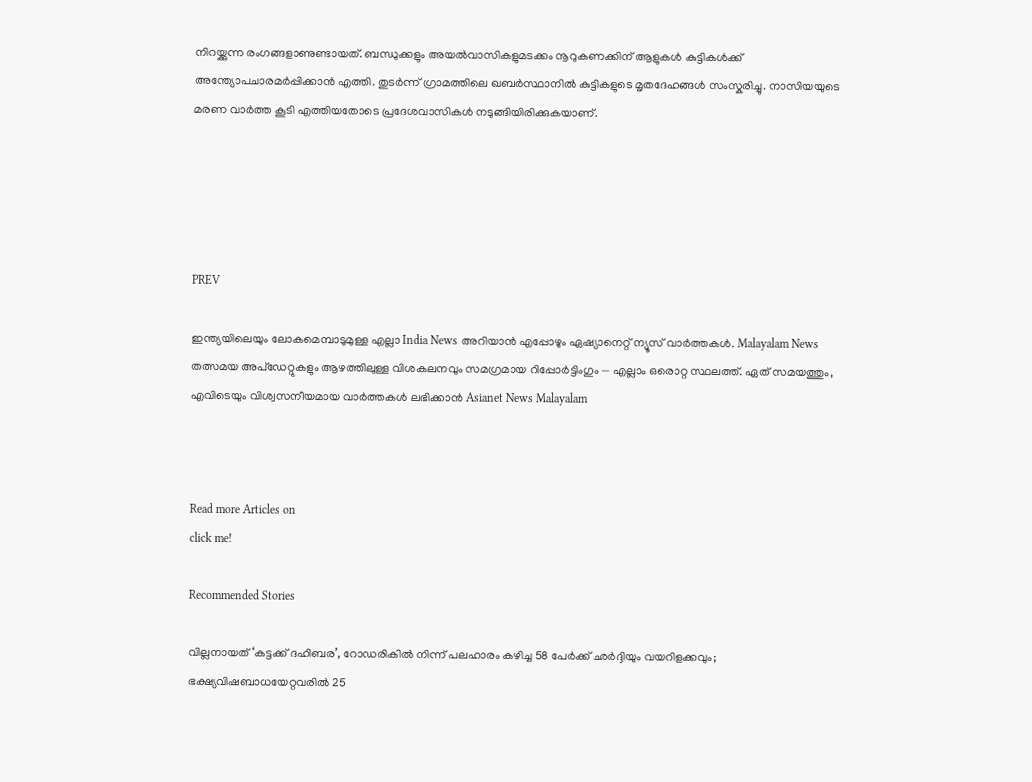നിറയ്ക്കുന്ന രംഗങ്ങളാണുണ്ടായത്. ബന്ധുക്കളും അയൽവാസികളുമടക്കം നൂറുകണക്കിന് ആളുകൾ കുട്ടികൾക്ക് അന്ത്യോപചാരമർപ്പിക്കാൻ എത്തി. തുടർന്ന് ഗ്രാമത്തിലെ ഖബർസ്ഥാനിൽ കുട്ടികളുടെ മൃതദേഹങ്ങൾ സംസ്കരിച്ചു. നാസിയയുടെ മരണ വാർത്ത കൂടി എത്തിയതോടെ പ്രദേശവാസികൾ നടുങ്ങിയിരിക്കുകയാണ്.





PREV

ഇന്ത്യയിലെയും ലോകമെമ്പാടുമുള്ള എല്ലാ India News അറിയാൻ എപ്പോഴും ഏഷ്യാനെറ്റ് ന്യൂസ് വാർത്തകൾ. Malayalam News   തത്സമയ അപ്‌ഡേറ്റുകളും ആഴത്തിലുള്ള വിശകലനവും സമഗ്രമായ റിപ്പോർട്ടിംഗും — എല്ലാം ഒരൊറ്റ സ്ഥലത്ത്. ഏത് സമയത്തും, എവിടെയും വിശ്വസനീയമായ വാർത്തകൾ ലഭിക്കാൻ Asianet News Malayalam



Read more Articles on
click me!

Recommended Stories

വില്ലനായത് ‘കട്ടക്ക് ദഹിബര’, റോഡരികിൽ നിന്ന് പലഹാരം കഴിച്ച 58 പേർക്ക് ഛർദ്ദിയും വയറിളക്കവും; ഭക്ഷ്യവിഷബാധയേറ്റവരിൽ 25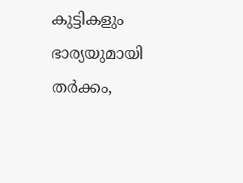കുട്ടികളും
ഭാര്യയുമായി തർക്കം,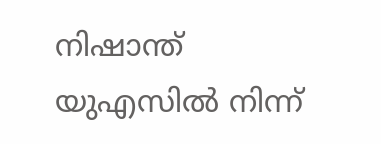നിഷാന്ത് യുഎസിൽ നിന്ന്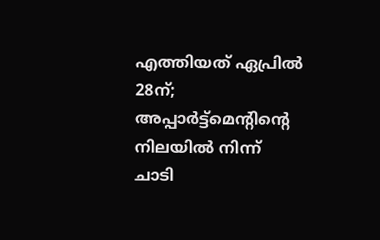എത്തിയത് ഏപ്രിൽ 28ന്; അപ്പാർട്ട്മെന്റിന്റെ നിലയിൽ നിന്ന് ചാടി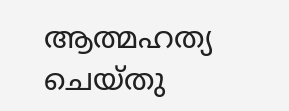ആത്മഹത്യ ചെയ്തു